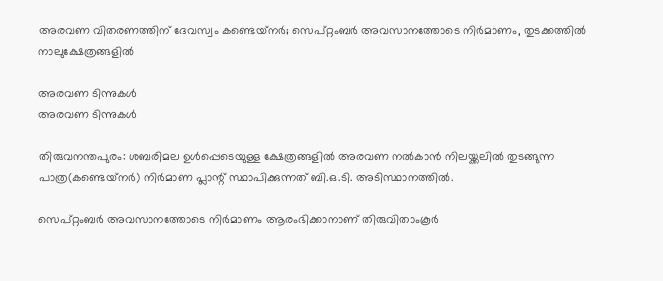അരവണ വിതരണത്തിന് ദേവസ്വം കണ്ടെയ്‌നർ; സെപ്റ്റംബർ അവസാനത്തോടെ നിർമാണം, തുടക്കത്തിൽ നാലുക്ഷേത്രങ്ങളിൽ

അരവണ ടിന്നുകള്‍
അരവണ ടിന്നുകള്‍

തിരുവനന്തപുരം: ശബരിമല ഉൾപ്പെടെയുള്ള ക്ഷേത്രങ്ങളിൽ അരവണ നൽകാൻ നിലയ്ക്കലിൽ തുടങ്ങുന്ന പാത്ര(കണ്ടെയ്‌നർ) നിർമാണ പ്ലാന്റ് സ്ഥാപിക്കുന്നത് ബി.ഒ.ടി. അടിസ്ഥാനത്തിൽ.

സെപ്റ്റംബർ അവസാനത്തോടെ നിർമാണം ആരംഭിക്കാനാണ് തിരുവിതാംകൂർ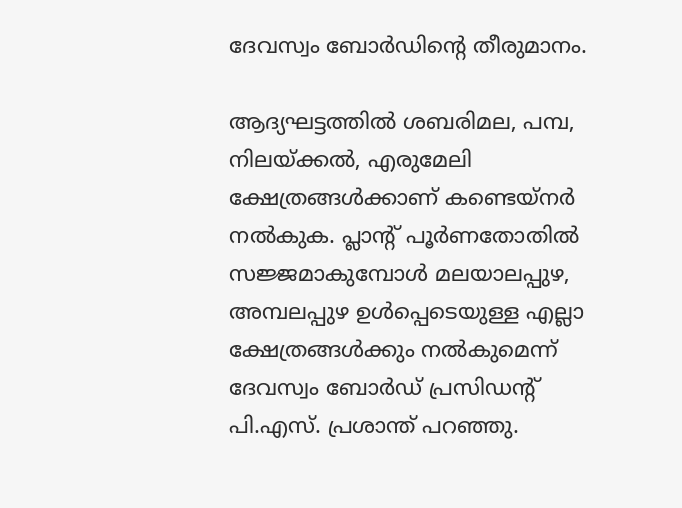ദേവസ്വം ബോർഡിന്റെ തീരുമാനം.

ആദ്യഘട്ടത്തിൽ ശബരിമല, പമ്പ, നിലയ്ക്കൽ, എരുമേലി ക്ഷേത്രങ്ങൾക്കാണ് കണ്ടെയ്‌നർ നൽകുക. പ്ലാന്റ് പൂർണതോതിൽ സജ്ജമാകുമ്പോൾ മലയാലപ്പുഴ, അമ്പലപ്പുഴ ഉൾപ്പെടെയുള്ള എല്ലാ ക്ഷേത്രങ്ങൾക്കും നൽകുമെന്ന് ദേവസ്വം ബോർഡ് പ്രസിഡന്റ് പി.എസ്. പ്രശാന്ത് പറഞ്ഞു.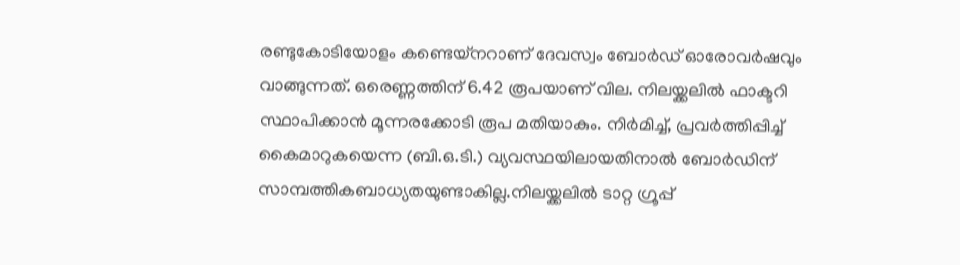രണ്ടുകോടിയോളം കണ്ടെയ്‌നറാണ് ദേവസ്വം ബോർഡ് ഓരോവർഷവും വാങ്ങുന്നത്. ഒരെണ്ണത്തിന് 6.42 രൂപയാണ് വില. നിലയ്ക്കലിൽ ഫാക്ടറി സ്ഥാപിക്കാൻ മൂന്നരക്കോടി രൂപ മതിയാകും. നിർമിച്ച്, പ്രവർത്തിപ്പിച്ച് കൈമാറുകയെന്ന (ബി.ഒ.ടി.) വ്യവസ്ഥയിലായതിനാൽ ബോർഡിന് സാമ്പത്തികബാധ്യതയുണ്ടാകില്ല.നിലയ്ക്കലിൽ ടാറ്റ ഗ്രൂപ്പ്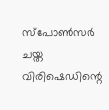സ്പോൺസർ ചയ്ത വിരിഷെഡിന്റെ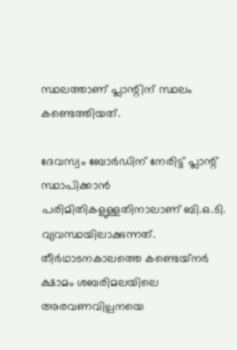സ്ഥലത്താണ് പ്ലാന്റിന് സ്ഥലം കണ്ടെത്തിയത്.

ദേവസ്വം ബോർഡിന് നേരിട്ട് പ്ലാന്റ് സ്ഥാപിക്കാൻ പരിമിതികളുള്ളതിനാലാണ് ബി.ഒ.ടി. വ്യവസ്ഥയിലാക്കുന്നത്. തീർഥാടനകാലത്തെ കണ്ടെയ്‌നർ ക്ഷാമം ശബരിമലയിലെ അരവണവില്പനയെ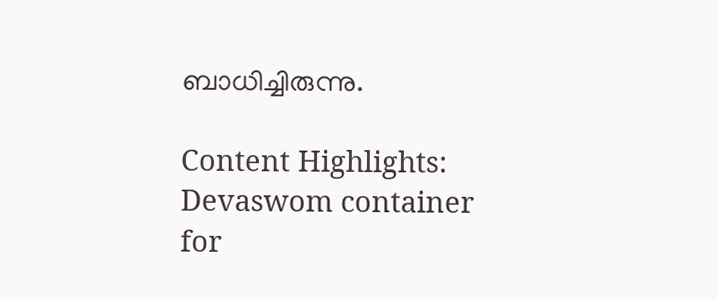ബാധിച്ചിരുന്നു.

Content Highlights: Devaswom container for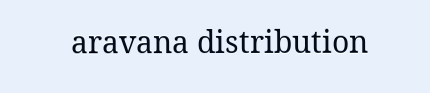aravana distribution